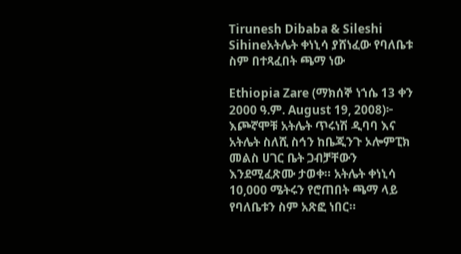Tirunesh Dibaba & Sileshi Sihineአትሌት ቀነኒሳ ያሸነፈው የባለቤቱ ስም በተጻፈበት ጫማ ነው

Ethiopia Zare (ማክሰኞ ነኀሴ 13 ቀን 2000 ዓ.ም. August 19, 2008)፦ እጮኛሞቹ አትሌት ጥሩነሽ ዲባባ እና አትሌት ስለሺ ስኅን ከቤጂንጉ ኦሎምፒክ መልስ ሀገር ቤት ጋብቻቸውን እንደሚፈጽሙ ታወቀ። አትሌት ቀነኒሳ 10,000 ሜትሩን የሮጠበት ጫማ ላይ የባለቤቱን ስም አጽፎ ነበር።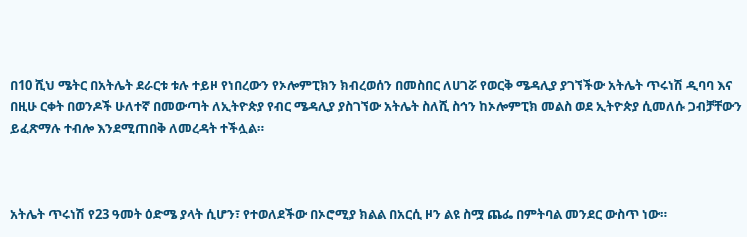በ10 ሺህ ሜትር በአትሌት ደራርቱ ቱሉ ተይዞ የነበረውን የኦሎምፒክን ክብረወሰን በመስበር ለሀገሯ የወርቅ ሜዳሊያ ያገኘችው አትሌት ጥሩነሽ ዲባባ እና በዚሁ ርቀት በወንዶች ሁለተኛ በመውጣት ለኢትዮጵያ የብር ሜዳሊያ ያስገኘው አትሌት ስለሺ ስኅን ከኦሎምፒክ መልስ ወደ ኢትዮጵያ ሲመለሱ ጋብቻቸውን ይፈጽማሉ ተብሎ እንደሚጠበቅ ለመረዳት ተችሏል።



አትሌት ጥሩነሽ የ23 ዓመት ዕድሜ ያላት ሲሆን፣ የተወለደችው በኦሮሚያ ክልል በአርሲ ዞን ልዩ ስሟ ጨፌ በምትባል መንደር ውስጥ ነው።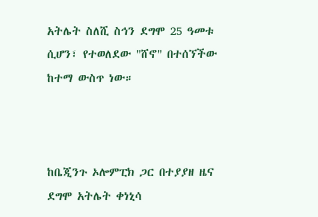አትሌት ስለሺ ስኅን ደግሞ 25 ዓመቱ ሲሆን፣ የተወለደው "ሸኖ" በተሰኘችው ከተማ ውስጥ ነው።



ከቤጂንጉ ኦሎምፒክ ጋር በተያያዘ ዜና ደግሞ አትሌት ቀነኒሳ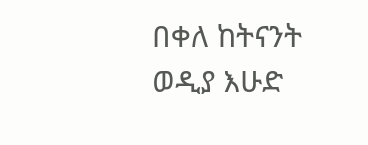በቀለ ከትናንት ወዲያ እሁድ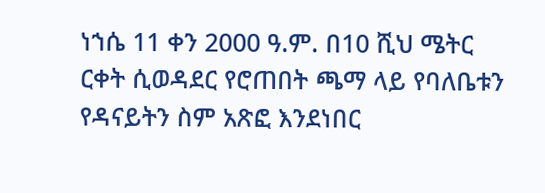ነኀሴ 11 ቀን 2000 ዓ.ም. በ10 ሺህ ሜትር ርቀት ሲወዳደር የሮጠበት ጫማ ላይ የባለቤቱን የዳናይትን ስም አጽፎ እንደነበር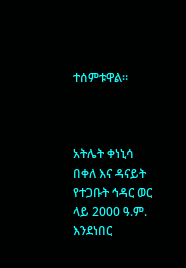ተሰምቱዋል።



አትሌት ቀነኒሳ በቀለ እና ዳናይት የተጋቡት ኅዳር ወር ላይ 2000 ዓ.ም. እንደነበር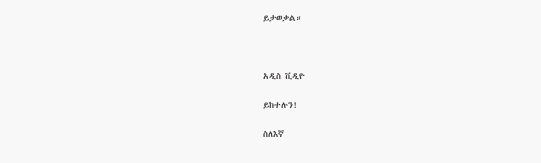ይታወቃል።



አዲስ ቪዲዮ

ይከተሉን!

ስለእኛ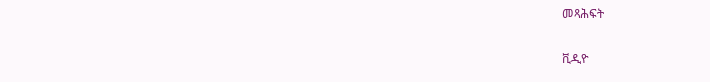መጻሕፍት

ቪዲዮ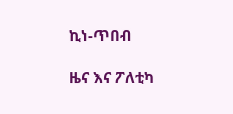ኪነ-ጥበብ

ዜና እና ፖለቲካ